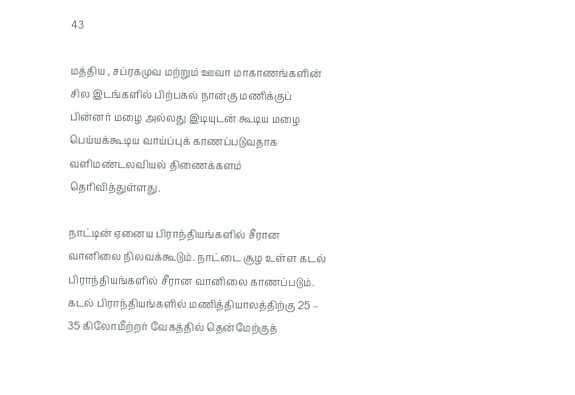43

மத்திய , சப்ரகமுவ மற்றும் ஊவா மாகாணங்களின் சில இடங்களில் பிற்பகல் நான்கு மணிக்குப் பின்னர் மழை அல்லது இடியுடன் கூடிய மழை பெய்யக்கூடிய வாய்ப்புக் காணப்படுவதாக வளிமண்டலவியல் திணைக்களம் தெரிவித்துள்ளது.

நாட்டின் ஏனைய பிராந்தியங்களில் சீரான வானிலை நிலவக்கூடும். நாட்டை சூழ உள்ள கடல் பிராந்தியங்களில் சீரான வானிலை காணப்படும்.
கடல் பிராந்தியங்களில் மணித்தியாலத்திற்கு 25 – 35 கிலோமீற்றர் வேகத்தில் தென்மேற்குத்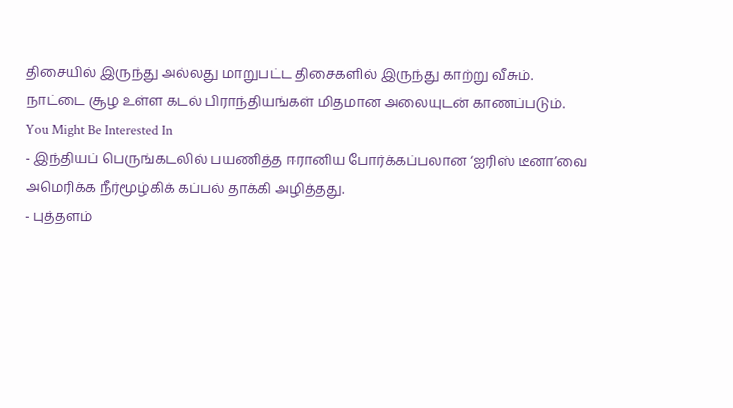திசையில் இருந்து அல்லது மாறுபட்ட திசைகளில் இருந்து காற்று வீசும்.
நாட்டை சூழ உள்ள கடல் பிராந்தியங்கள் மிதமான அலையுடன் காணப்படும்.
You Might Be Interested In
- இந்தியப் பெருங்கடலில் பயணித்த ஈரானிய போர்க்கப்பலான ‘ஐரிஸ் டீனா’வை அமெரிக்க நீர்மூழ்கிக் கப்பல் தாக்கி அழித்தது.
- புத்தளம்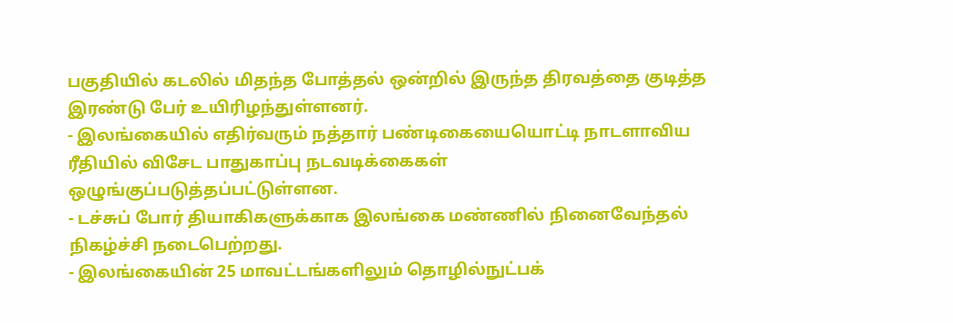பகுதியில் கடலில் மிதந்த போத்தல் ஒன்றில் இருந்த திரவத்தை குடித்த இரண்டு பேர் உயிரிழந்துள்ளனர்.
- இலங்கையில் எதிர்வரும் நத்தார் பண்டிகையையொட்டி நாடளாவிய ரீதியில் விசேட பாதுகாப்பு நடவடிக்கைகள் ஒழுங்குப்படுத்தப்பட்டுள்ளன.
- டச்சுப் போர் தியாகிகளுக்காக இலங்கை மண்ணில் நினைவேந்தல் நிகழ்ச்சி நடைபெற்றது.
- இலங்கையின் 25 மாவட்டங்களிலும் தொழில்நுட்பக்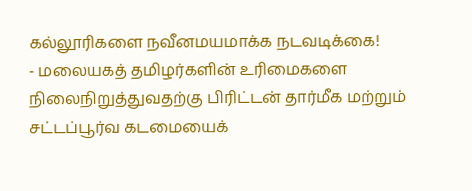கல்லூரிகளை நவீனமயமாக்க நடவடிக்கை!
- மலையகத் தமிழர்களின் உரிமைகளை நிலைநிறுத்துவதற்கு பிரிட்டன் தார்மீக மற்றும் சட்டப்பூர்வ கடமையைக்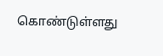கொண்டுள்ளது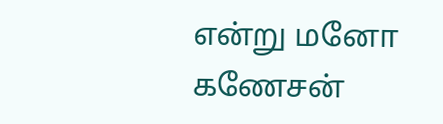என்று மனோ கணேசன்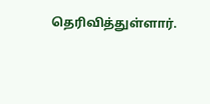தெரிவித்துள்ளார்.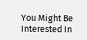You Might Be Interested In